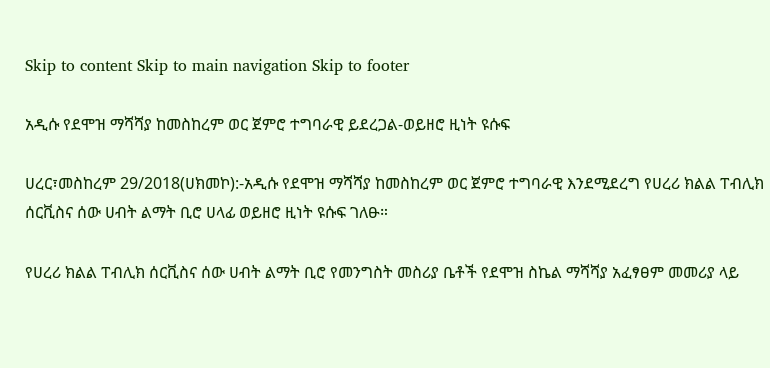Skip to content Skip to main navigation Skip to footer

አዲሱ የደሞዝ ማሻሻያ ከመስከረም ወር ጀምሮ ተግባራዊ ይደረጋል-ወይዘሮ ዚነት ዩሱፍ

ሀረር፣መስከረም 29/2018(ሀክመኮ):-አዲሱ የደሞዝ ማሻሻያ ከመስከረም ወር ጀምሮ ተግባራዊ እንደሚደረግ የሀረሪ ክልል ፐብሊክ ሰርቪስና ሰው ሀብት ልማት ቢሮ ሀላፊ ወይዘሮ ዚነት ዩሱፍ ገለፁ።

የሀረሪ ክልል ፐብሊክ ሰርቪስና ሰው ሀብት ልማት ቢሮ የመንግስት መስሪያ ቤቶች የደሞዝ ስኬል ማሻሻያ አፈፃፀም መመሪያ ላይ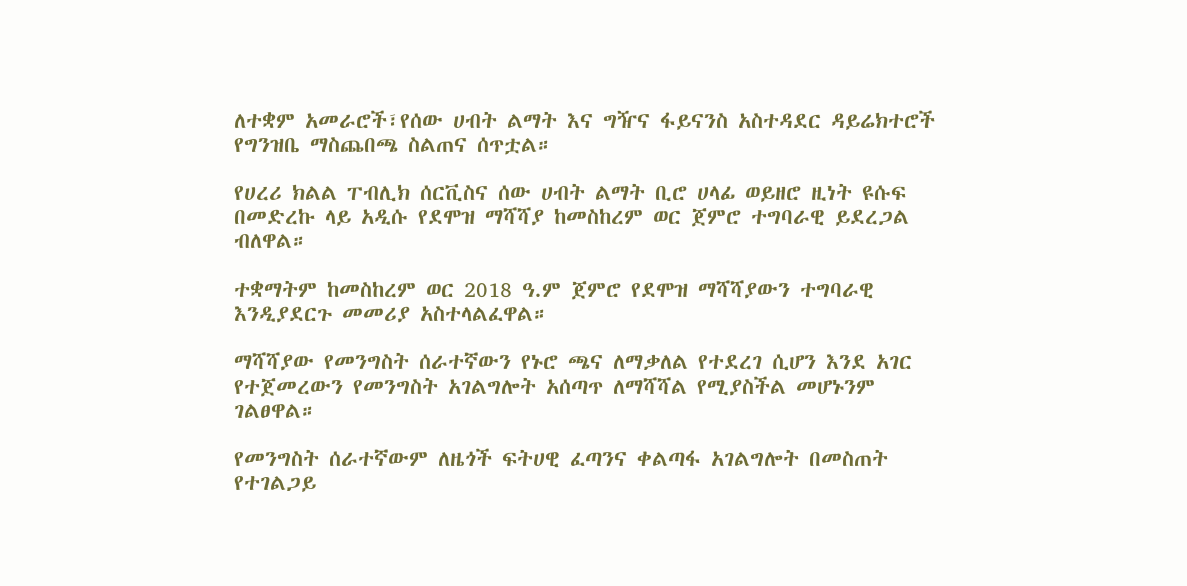ለተቋም አመራሮች፣የሰው ሀብት ልማት እና ግዥና ፋይናንስ አስተዳደር ዳይሬክተሮች የግንዝቤ ማስጨበጫ ስልጠና ሰጥቷል።

የሀረሪ ክልል ፐብሊክ ሰርቪስና ሰው ሀብት ልማት ቢሮ ሀላፊ ወይዘሮ ዚነት ዩሱፍ በመድረኩ ላይ አዲሱ የደሞዝ ማሻሻያ ከመስከረም ወር ጀምሮ ተግባራዊ ይደረጋል ብለዋል።

ተቋማትም ከመስከረም ወር 2018 ዓ.ም ጀምሮ የደሞዝ ማሻሻያውን ተግባራዊ እንዲያደርጉ መመሪያ አስተላልፈዋል።

ማሻሻያው የመንግስት ሰራተኛውን የኑሮ ጫና ለማቃለል የተደረገ ሲሆን እንደ አገር የተጀመረውን የመንግስት አገልግሎት አሰጣጥ ለማሻሻል የሚያስችል መሆኑንም ገልፀዋል።

የመንግስት ሰራተኛውም ለዜጎች ፍትሀዊ ፈጣንና ቀልጣፋ አገልግሎት በመስጠት የተገልጋይ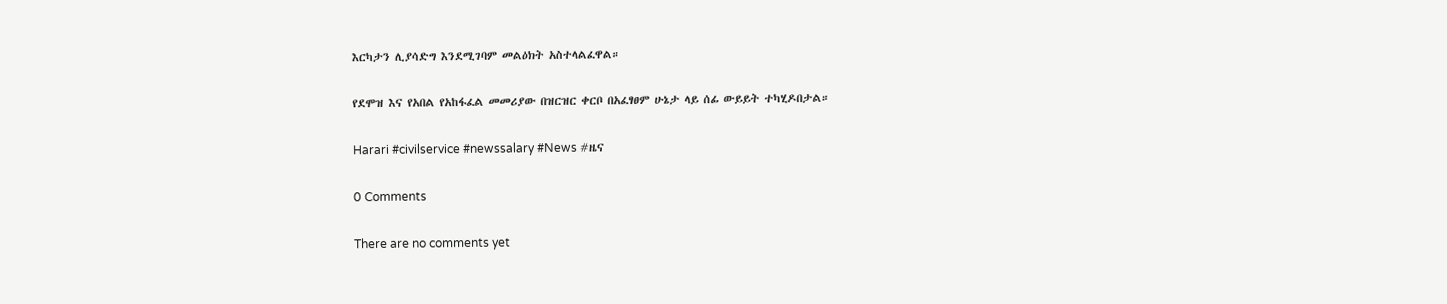እርካታን ሊያሳድግ እንደሚገባም መልዕክት አስተላልፈዋል።

የደሞዝ እና የአበል የአከፋፈል መመሪያው በዝርዝር ቀርቦ በአፈፃፀም ሁኔታ ላይ ሰፊ ውይይት ተካሂዶበታል።

Harari #civilservice #newssalary #News #ዜና

0 Comments

There are no comments yet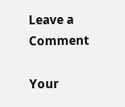Leave a Comment

Your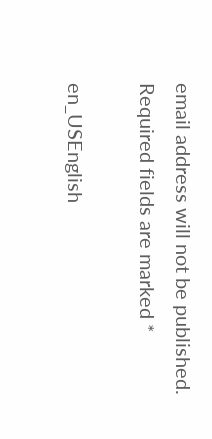email address will not be published. Required fields are marked *

en_USEnglish